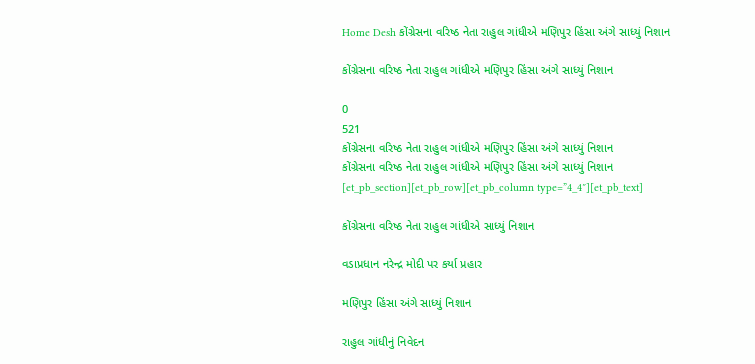Home Desh કોંગ્રેસના વરિષ્ઠ નેતા રાહુલ ગાંધીએ મણિપુર હિંસા અંગે સાધ્યું નિશાન

કોંગ્રેસના વરિષ્ઠ નેતા રાહુલ ગાંધીએ મણિપુર હિંસા અંગે સાધ્યું નિશાન

0
521
કોંગ્રેસના વરિષ્ઠ નેતા રાહુલ ગાંધીએ મણિપુર હિંસા અંગે સાધ્યું નિશાન
કોંગ્રેસના વરિષ્ઠ નેતા રાહુલ ગાંધીએ મણિપુર હિંસા અંગે સાધ્યું નિશાન
[et_pb_section][et_pb_row][et_pb_column type=”4_4″][et_pb_text]

કોંગ્રેસના વરિષ્ઠ નેતા રાહુલ ગાંધીએ સાધ્યું નિશાન

વડાપ્રધાન નરેન્દ્ર મોદી પર કર્યા પ્રહાર

મણિપુર હિંસા અંગે સાધ્યું નિશાન

રાહુલ ગાંધીનું નિવેદન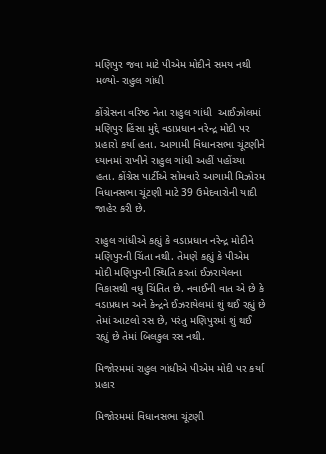મણિપુર જવા માટે પીએમ મોદીને સમય નથી મળ્યો- રાહુલ ગાંધી

કોંગ્રેસના વરિષ્ઠ નેતા રાહુલ ગાંધી  આઈઝોલમાં મણિપુર હિંસા મુદ્દે વડાપ્રધાન નરેન્દ્ર મોદી પર પ્રહારો કર્યા હતા. આગામી વિધાનસભા ચૂંટણીને ધ્યાનમાં રાખીને રાહુલ ગાંધી અહીં પહોંચ્યા હતા. કોંગ્રેસ પાર્ટીએ સોમવારે આગામી મિઝોરમ વિધાનસભા ચૂંટણી માટે 39 ઉમેદવારોની યાદી જાહેર કરી છે.

રાહુલ ગાંધીએ કહ્યું કે વડાપ્રધાન નરેન્દ્ર મોદીને મણિપુરની ચિંતા નથી. તેમણે કહ્યું કે પીએમ મોદી મણિપુરની સ્થિતિ કરતાં ઈઝરાયેલના વિકાસથી વધુ ચિંતિત છે. નવાઈની વાત એ છે કે વડાપ્રધાન અને કેન્દ્રને ઈઝરાયેલમાં શું થઈ રહ્યું છે તેમાં આટલો રસ છે, પરંતુ મણિપુરમાં શું થઈ રહ્યું છે તેમાં બિલકુલ રસ નથી.

મિજોરમમાં રાહુલ ગાંધીએ પીએમ મોદી પર કર્યા પ્રહાર

મિજોરમમાં વિધાનસભા ચૂંટણી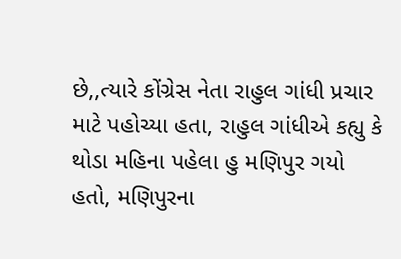છે,,ત્યારે કોંગ્રેસ નેતા રાહુલ ગાંધી પ્રચાર માટે પહોચ્યા હતા, રાહુલ ગાંધીએ કહ્યુ કે થોડા મહિના પહેલા હુ મણિપુર ગયો હતો, મણિપુરના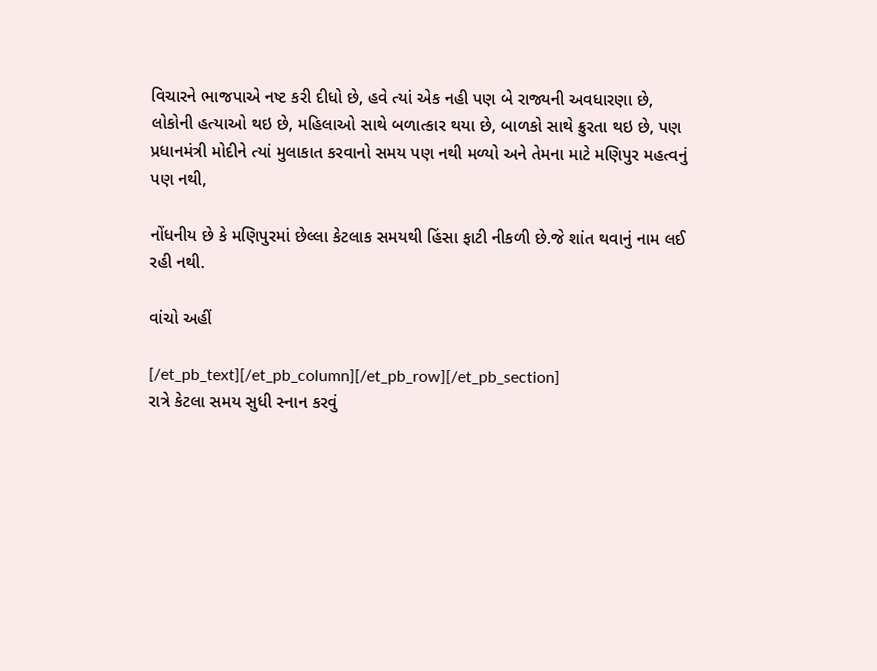વિચારને ભાજપાએ નષ્ટ કરી દીધો છે, હવે ત્યાં એક નહી પણ બે રાજ્યની અવધારણા છે, લોકોની હત્યાઓ થઇ છે, મહિલાઓ સાથે બળાત્કાર થયા છે, બાળકો સાથે ક્રુરતા થઇ છે, પણ પ્રધાનમંત્રી મોદીને ત્યાં મુલાકાત કરવાનો સમય પણ નથી મળ્યો અને તેમના માટે મણિપુર મહત્વનું પણ નથી,

નોંધનીય છે કે મણિપુરમાં છેલ્લા કેટલાક સમયથી હિંસા ફાટી નીકળી છે.જે શાંત થવાનું નામ લઈ રહી નથી.

વાંચો અહીં

[/et_pb_text][/et_pb_column][/et_pb_row][/et_pb_section]
રાત્રે કેટલા સમય સુધી સ્નાન કરવું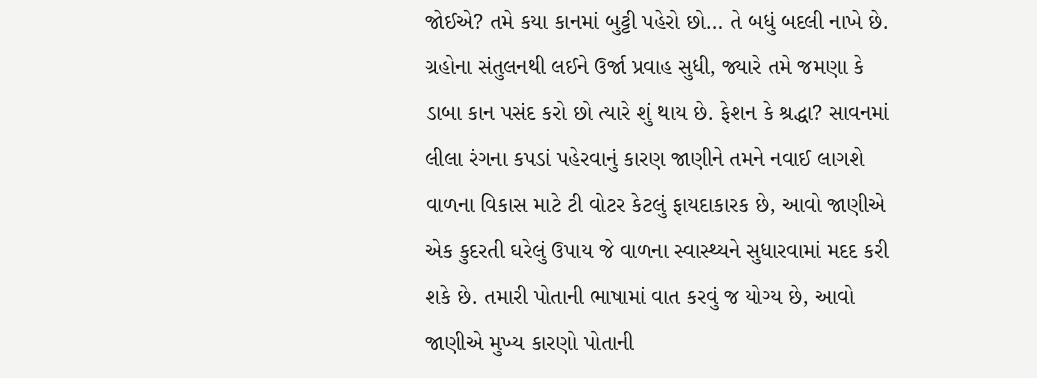જોઈએ? તમે કયા કાનમાં બુટ્ટી પહેરો છો… તે બધું બદલી નાખે છે. ગ્રહોના સંતુલનથી લઈને ઉર્જા પ્રવાહ સુધી, જ્યારે તમે જમણા કે ડાબા કાન પસંદ કરો છો ત્યારે શું થાય છે. ફેશન કે શ્રદ્ધા? સાવનમાં લીલા રંગના કપડાં પહેરવાનું કારણ જાણીને તમને નવાઈ લાગશે વાળના વિકાસ માટે ટી વોટર કેટલું ફાયદાકારક છે, આવો જાણીએ એક કુદરતી ઘરેલું ઉપાય જે વાળના સ્વાસ્થ્યને સુધારવામાં મદદ કરી શકે છે. તમારી પોતાની ભાષામાં વાત કરવું જ યોગ્ય છે, આવો જાણીએ મુખ્ય કારણો પોતાની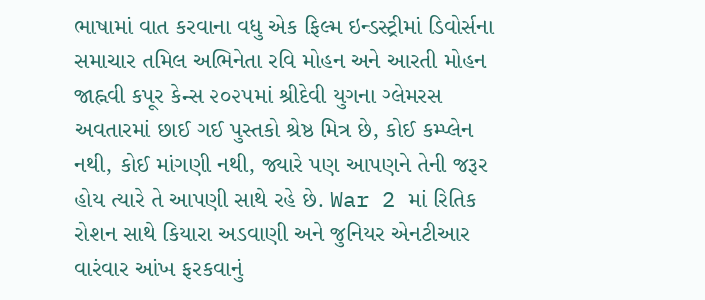ભાષામાં વાત કરવાના વધુ એક ફિલ્મ ઇન્ડસ્ટ્રીમાં ડિવોર્સના સમાચાર તમિલ અભિનેતા રવિ મોહન અને આરતી મોહન જાહ્નવી કપૂર કેન્સ ૨૦૨૫માં શ્રીદેવી યુગના ગ્લેમરસ અવતારમાં છાઈ ગઈ પુસ્તકો શ્રેષ્ઠ મિત્ર છે, કોઈ કમ્પ્લેન નથી, કોઈ માંગણી નથી, જ્યારે પણ આપણને તેની જરૂર હોય ત્યારે તે આપણી સાથે રહે છે. War 2 માં રિતિક રોશન સાથે કિયારા અડવાણી અને જુનિયર એનટીઆર વારંવાર આંખ ફરકવાનું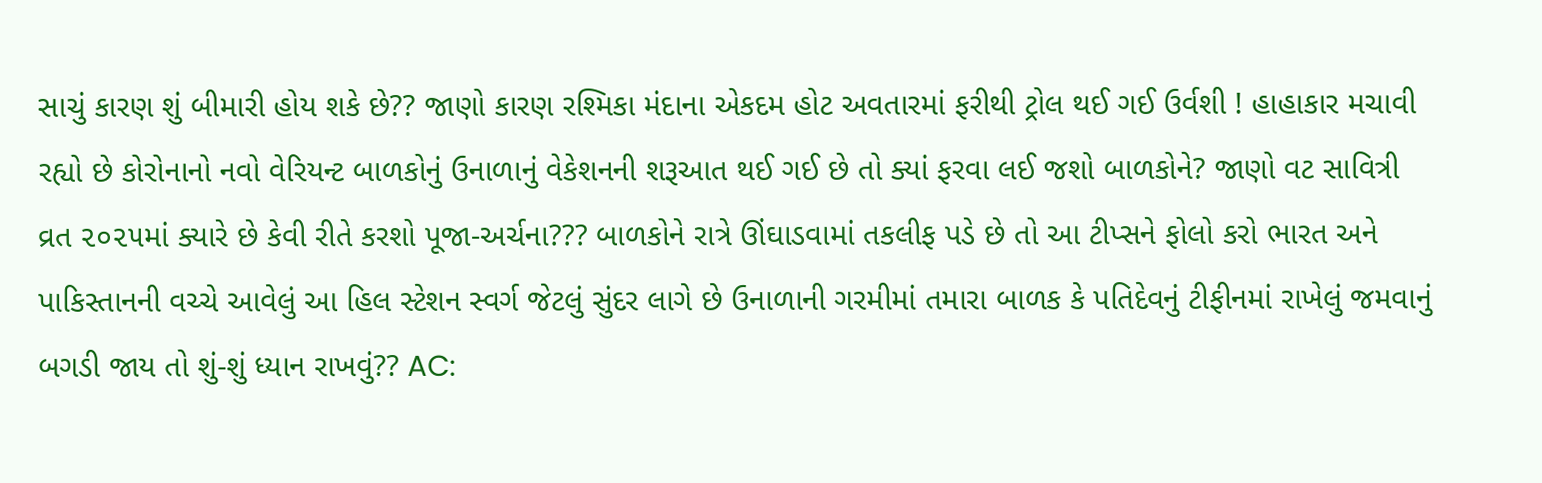સાચું કારણ શું બીમારી હોય શકે છે?? જાણો કારણ રશ્મિકા મંદાના એકદમ હોટ અવતારમાં ફરીથી ટ્રોલ થઈ ગઈ ઉર્વશી ! હાહાકાર મચાવી રહ્યો છે કોરોનાનો નવો વેરિયન્ટ બાળકોનું ઉનાળાનું વેકેશનની શરૂઆત થઈ ગઈ છે તો ક્યાં ફરવા લઈ જશો બાળકોને? જાણો વટ સાવિત્રી વ્રત ૨૦૨૫માં ક્યારે છે કેવી રીતે કરશો પૂજા-અર્ચના??? બાળકોને રાત્રે ઊંઘાડવામાં તકલીફ પડે છે તો આ ટીપ્સને ફોલો કરો ભારત અને પાકિસ્તાનની વચ્ચે આવેલું આ હિલ સ્ટેશન સ્વર્ગ જેટલું સુંદર લાગે છે ઉનાળાની ગરમીમાં તમારા બાળક કે પતિદેવનું ટીફીનમાં રાખેલું જમવાનું બગડી જાય તો શું-શું ધ્યાન રાખવું?? AC: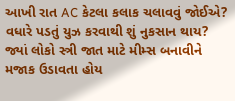આખી રાત AC કેટલા કલાક ચલાવવું જોઈએ? વધારે પડતું યુઝ કરવાથી શું નુકસાન થાય? જ્યાં લોકો સ્ત્રી જાત માટે મીમ્સ બનાવીને મજાક ઉડાવતા હોય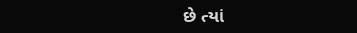છે ત્યાં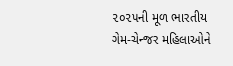૨૦૨૫ની મૂળ ભારતીય ગેમ-ચેન્જર મહિલાઓને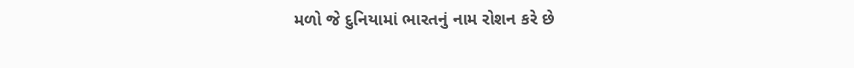મળો જે દુનિયામાં ભારતનું નામ રોશન કરે છે